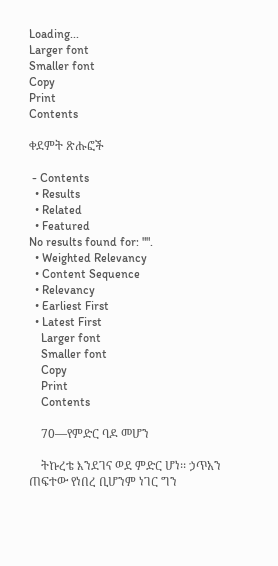Loading...
Larger font
Smaller font
Copy
Print
Contents

ቀደምት ጽሑፎች

 - Contents
  • Results
  • Related
  • Featured
No results found for: "".
  • Weighted Relevancy
  • Content Sequence
  • Relevancy
  • Earliest First
  • Latest First
    Larger font
    Smaller font
    Copy
    Print
    Contents

    70—የምድር ባዶ መሆን

    ትኩረቴ እንደገና ወደ ምድር ሆነ፡፡ ኃጥአን ጠፍተው የነበረ ቢሆንም ነገር ግን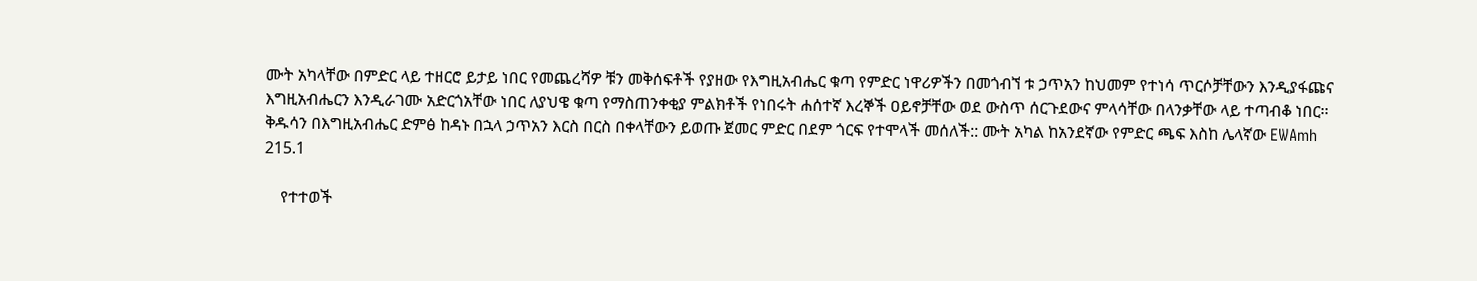ሙት አካላቸው በምድር ላይ ተዘርሮ ይታይ ነበር የመጨረሻዎ ቹን መቅሰፍቶች የያዘው የእግዚአብሔር ቁጣ የምድር ነዋሪዎችን በመጎብኘ ቱ ኃጥአን ከህመም የተነሳ ጥርሶቻቸውን እንዲያፋጩና እግዚአብሔርን እንዲራገሙ አድርጎአቸው ነበር ለያህዌ ቁጣ የማስጠንቀቂያ ምልክቶች የነበሩት ሐሰተኛ እረኞች ዐይኖቻቸው ወደ ውስጥ ሰርጉደውና ምላሳቸው በላንቃቸው ላይ ተጣብቆ ነበር፡፡ ቅዱሳን በእግዚአብሔር ድምፅ ከዳኑ በኋላ ኃጥአን እርስ በርስ በቀላቸውን ይወጡ ጀመር ምድር በደም ጎርፍ የተሞላች መሰለች:: ሙት አካል ከአንደኛው የምድር ጫፍ እስከ ሌላኛው EWAmh 215.1

    የተተወች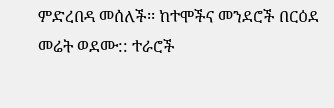ምድረበዳ መሰለች፡፡ ከተሞችና መንደሮች በርዕደ መሬት ወደሙ:: ተራሮች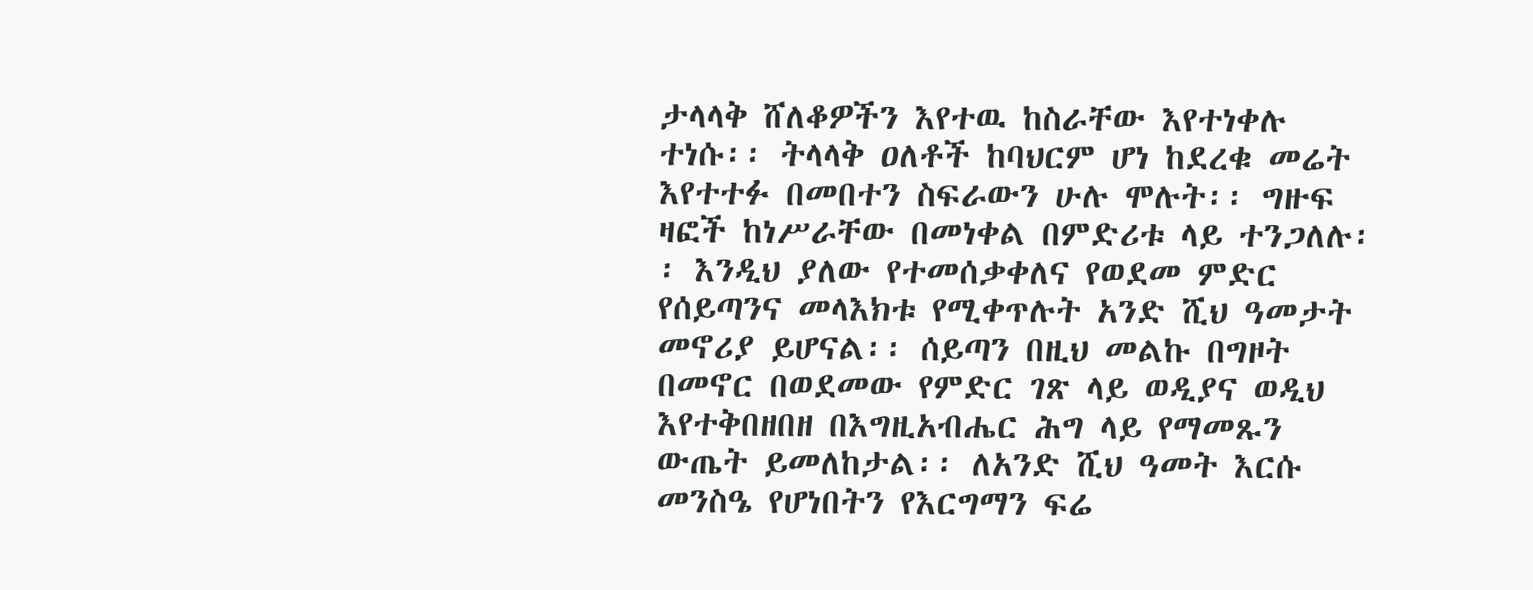ታላላቅ ሸለቆዎችን እየተዉ ከስራቸው እየተነቀሉ ተነሱ፡፡ ትላላቅ ዐለቶች ከባህርም ሆነ ከደረቁ መሬት እየተተፉ በመበተን ስፍራውን ሁሉ ሞሉት፡፡ ግዙፍ ዛፎች ከነሥራቸው በመነቀል በምድሪቱ ላይ ተንጋለሉ፡፡ እንዲህ ያለው የተመሰቃቀለና የወደመ ምድር የሰይጣንና መላእክቱ የሚቀጥሉት አንድ ሺህ ዓመታት መኖሪያ ይሆናል፡፡ ሰይጣን በዚህ መልኩ በግዞት በመኖር በወደመው የምድር ገጽ ላይ ወዲያና ወዲህ እየተቅበዘበዘ በእግዚአብሔር ሕግ ላይ የማመጹን ውጤት ይመለከታል፡፡ ለአንድ ሺህ ዓመት እርሱ መንስዔ የሆነበትን የእርግማን ፍሬ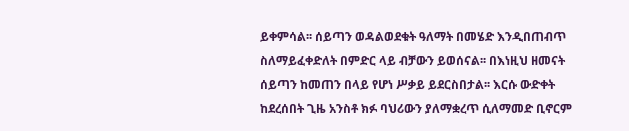ይቀምሳል፡፡ ሰይጣን ወዳልወደቁት ዓለማት በመሄድ እንዲበጠብጥ ስለማይፈቀድለት በምድር ላይ ብቻውን ይወሰናል፡፡ በእነዚህ ዘመናት ሰይጣን ከመጠን በላይ የሆነ ሥቃይ ይደርስበታል፡፡ እርሱ ውድቀት ከደረሰበት ጊዜ አንስቶ ክፉ ባህሪውን ያለማቋረጥ ሲለማመድ ቢኖርም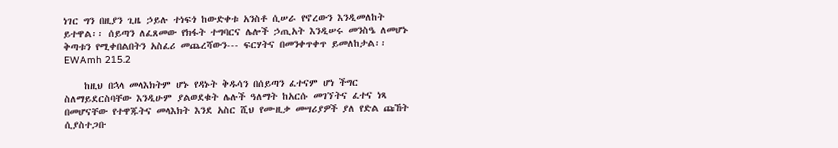ነገር ግን በዚያን ጊዜ ኃይሉ ተነፍጎ ከውድቀቱ አንስቶ ሲሠራ የኖረውን እንዲመለከት ይተዋል፡፡ ሰይጣን ለፈጸመው የክፋት ተግባርና ሌሎች ኃጢአት እንዲሠሩ መንስዔ ለመሆኑ ቅጣቱን የሚቀበልበትን አስፈሪ መጨረሻውን--- ፍርሃትና በመንቀጥቀጥ ይመለከታል፡፡ EWAmh 215.2

    ከዚህ በኋላ መላእክትም ሆኑ የዳኑት ቅዱሳን በሰይጣን ፈተናም ሆነ ችግር ስለማይደርስባቸው እንዲሁም ያልወደቁት ሌሉች ዓለማት ከአርሱ መገኘትና ፈተና ነጻ በመሆናቸው የተዋጁትና መላእክት እንደ አስር ሺህ የሙዚቃ መሣሪያዎች ያለ የድል ጩኸት ሲያስተጋቡ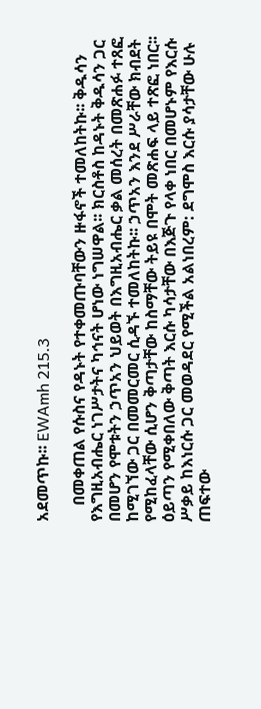አደመጥኩ፡፡ EWAmh 215.3

    በመቀጠል የሱስና የዳኑት የተቀመጡባቸውን ዙፋኖች ተመለከትኩ፡፡ ቅዱሳን የእግዚአብሔር ነገሥታትና ካኅናት ሆነው ነግሠዋል፡፡ ክርስቶስ ከዳኑት ቅዱሳን ጋር በመሆን የሞቱትን ኃጥአን ህይወት በእግዚአብሔር ቃል መሰረት በመጽሐፉ ተጸፎ ከሚገኘው ጋር በመመርመር ሲዳኙ ተመለከትኩ፡፡ ኃጥአን እንደ ሥራቸው ክብደት የሚከፈላቸው ሲሆን ቅጣታቸው ከስማቸው ትይዩ በሞት መጽሐፍ ላይ ተጽፎ ነበር፡፡ ዕይጣን የሚቀበለው ቅጣት እርሱ ካሳታቸው በእጅጉ የላቀ ነበር በመሆኑም የእርሱ ሥቃይ ከእነርሱ ጋር መወዳደር የሚችል አልነበረም: ደግሞስ እርሱ ያሳታቸው ሁሉ ጠፍተው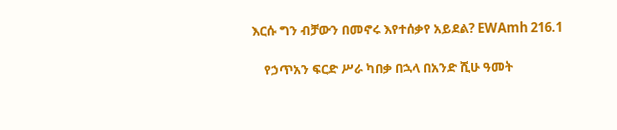እርሱ ግን ብቻውን በመኖሩ እየተሰቃየ አይደል? EWAmh 216.1

    የኃጥአን ፍርድ ሥራ ካበቃ በኋላ በአንድ ሺሁ ዓመት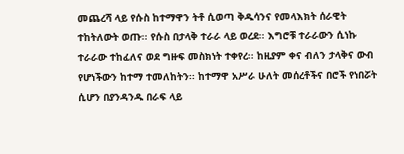መጨረሻ ላይ የሱስ ከተማዋን ትቶ ሲወጣ ቅዱሳንና የመላእክት ሰራዊት ተከትለውት ወጡ፡፡ የሱስ በታላቅ ተራራ ላይ ወረደ፡፡ እግሮቹ ተራራውን ሲነኩ ተራራው ተከፈለና ወደ ግዙፍ መስክነት ተቀየረ፡፡ ከዚያም ቀና ብለን ታላቅና ውብ የሆነችውን ከተማ ተመለከትን፡፡ ከተማዋ አሥራ ሁለት መሰረቶችና በሮች የነበሯት ሲሆን በያንዳንዱ በራፍ ላይ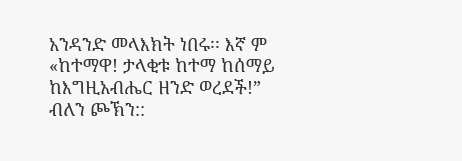አንዳንድ መላእክት ነበሩ፡፡ እኛ ም «ከተማዋ! ታላቂቱ ከተማ ከሰማይ ከእግዚአብሔር ዘንድ ወረደች!” ብለን ጮኽን::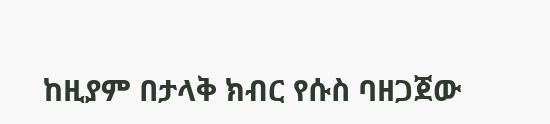ከዚያም በታላቅ ክብር የሱስ ባዘጋጀው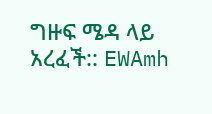ግዙፍ ሜዳ ላይ አረፈች:: EWAmh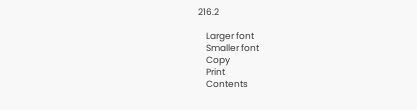216.2

    Larger font
    Smaller font
    Copy
    Print
    Contents